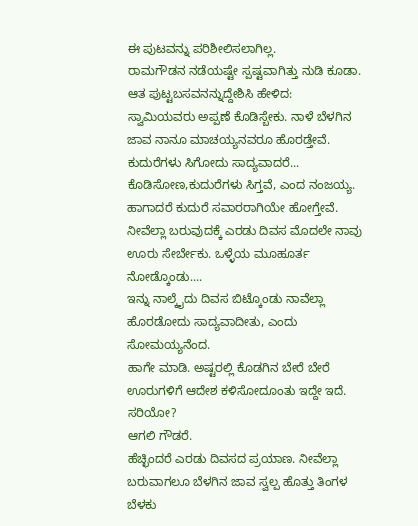ಈ ಪುಟವನ್ನು ಪರಿಶೀಲಿಸಲಾಗಿಲ್ಲ.
ರಾಮಗೌಡನ ನಡೆಯಷ್ಟೇ ಸ್ಪಷ್ಟವಾಗಿತ್ತು ನುಡಿ ಕೂಡಾ. ಆತ ಪುಟ್ಟಬಸವನನ್ನುದ್ದೇಶಿಸಿ ಹೇಳಿದ:
ಸ್ವಾಮಿಯವರು ಅಪ್ಪಣೆ ಕೊಡಿಸ್ಬೇಕು. ನಾಳೆ ಬೆಳಗಿನ ಜಾವ ನಾನೂ ಮಾಚಯ್ಯನವರೂ ಹೊರಡ್ತೇವೆ. ಕುದುರೆಗಳು ಸಿಗೋದು ಸಾದ್ಯವಾದರೆ...
ಕೊಡಿಸೋಣ,ಕುದುರೆಗಳು ಸಿಗ್ತವೆ, ಎಂದ ನಂಜಯ್ಯ.
ಹಾಗಾದರೆ ಕುದುರೆ ಸವಾರರಾಗಿಯೇ ಹೋಗ್ತೇವೆ. ನೀವೆಲ್ಲಾ ಬರುವುದಕ್ಕೆ ಎರಡು ದಿವಸ ಮೊದಲೇ ನಾವು ಊರು ಸೇರ್ಬೇಕು. ಒಳ್ಳೆಯ ಮೂಹೂರ್ತ ನೋಡ್ಕೊಂಡು....
ಇನ್ನು ನಾಲ್ಕೈದು ದಿವಸ ಬಿಟ್ಕೊಂಡು ನಾವೆಲ್ಲಾ ಹೊರಡೋದು ಸಾದ್ಯವಾದೀತು, ಎಂದು ಸೋಮಯ್ಯನೆಂದ.
ಹಾಗೇ ಮಾಡಿ. ಅಷ್ಟರಲ್ಲಿ ಕೊಡಗಿನ ಬೇರೆ ಬೇರೆ ಊರುಗಳಿಗೆ ಆದೇಶ ಕಳಿಸೋದೂಂತು ಇದ್ದೇ ಇದೆ. ಸರಿಯೋ?
ಆಗಲಿ ಗೌಡರೆ.
ಹೆಚ್ಛಿಂದರೆ ಎರಡು ದಿವಸದ ಪ್ರಯಾಣ. ನೀವೆಲ್ಲಾ ಬರುವಾಗಲೂ ಬೆಳಗಿನ ಜಾವ ಸ್ವಲ್ಪ ಹೊತ್ತು ತಿಂಗಳ ಬೆಳಕು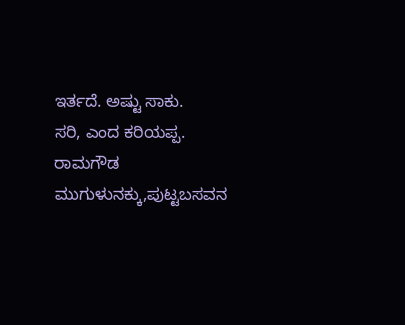ಇರ್ತದೆ. ಅಷ್ಟು ಸಾಕು.
ಸರಿ, ಎಂದ ಕರಿಯಪ್ಪ.
ರಾಮಗೌಡ ಮುಗುಳುನಕ್ಕು,ಪುಟ್ಟಬಸವನ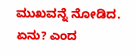ಮುಖವನ್ನೆ ನೋಡಿದ.
ಏನು? ಎಂದ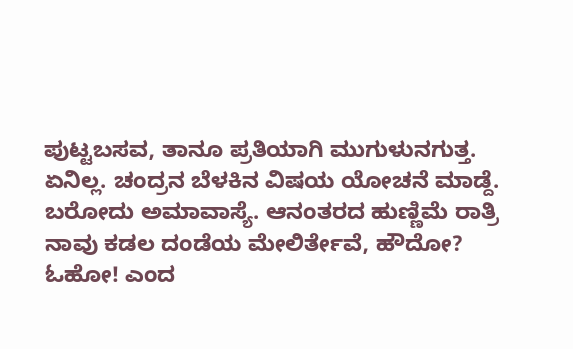ಪುಟ್ಟಬಸವ, ತಾನೂ ಪ್ರತಿಯಾಗಿ ಮುಗುಳುನಗುತ್ತ.
ಏನಿಲ್ಲ. ಚಂದ್ರನ ಬೆಳಕಿನ ವಿಷಯ ಯೋಚನೆ ಮಾಡ್ದೆ. ಬರೋದು ಅಮಾವಾಸ್ಯೆ. ಆನಂತರದ ಹುಣ್ಣಿಮೆ ರಾತ್ರಿ ನಾವು ಕಡಲ ದಂಡೆಯ ಮೇಲಿರ್ತೇವೆ, ಹೌದೋ?
ಓಹೋ! ಎಂದ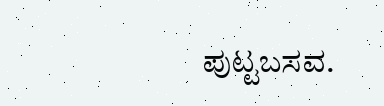ಪುಟ್ಟಬಸವ.